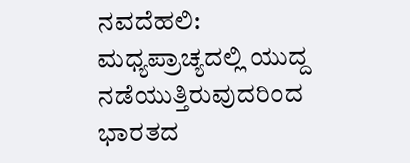ನವದೆಹಲಿ: ಮಧ್ಯಪ್ರಾಚ್ಯದಲ್ಲಿ ಯುದ್ದ ನಡೆಯುತ್ತಿರುವುದರಿಂದ ಭಾರತದ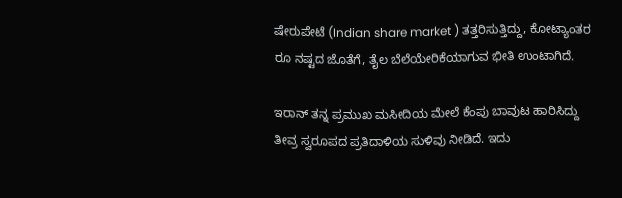ಷೇರುಪೇಟೆ (Indian share market ) ತತ್ತರಿಸುತ್ತಿದ್ದು, ಕೋಟ್ಯಾಂತರ ರೂ ನಷ್ಟದ ಜೊತೆಗೆ, ತೈಲ ಬೆಲೆಯೇರಿಕೆಯಾಗುವ ಭೀತಿ ಉಂಟಾಗಿದೆ.

ಇರಾನ್ ತನ್ನ ಪ್ರಮುಖ ಮಸೀದಿಯ ಮೇಲೆ ಕೆಂಪು ಬಾವುಟ ಹಾರಿಸಿದ್ದು ತೀವ್ರ ಸ್ವರೂಪದ ಪ್ರತಿದಾಳಿಯ ಸುಳಿವು ನೀಡಿದೆ. ಇದು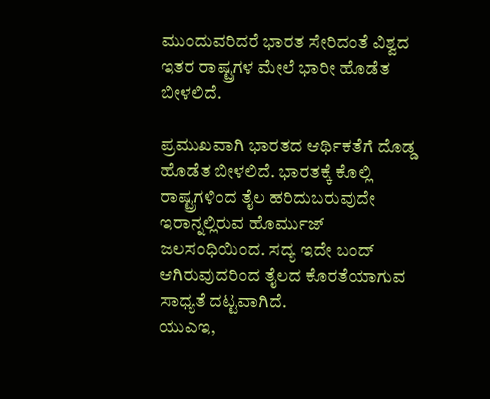ಮುಂದುವರಿದರೆ ಭಾರತ ಸೇರಿದಂತೆ ವಿಶ್ವದ ಇತರ ರಾಷ್ಟ್ರಗಳ ಮೇಲೆ ಭಾರೀ ಹೊಡೆತ ಬೀಳಲಿದೆ.

ಪ್ರಮುಖವಾಗಿ ಭಾರತದ ಆರ್ಥಿಕತೆಗೆ ದೊಡ್ಡ ಹೊಡೆತ ಬೀಳಲಿದೆ. ಭಾರತಕ್ಕೆ ಕೊಲ್ಲಿ ರಾಷ್ಟ್ರಗಳಿಂದ ತೈಲ ಹರಿದುಬರುವುದೇ ಇರಾನ್ನಲ್ಲಿರುವ ಹೊರ್ಮುಜ್ ಜಲಸಂಧಿಯಿಂದ. ಸದ್ಯ ಇದೇ ಬಂದ್ ಆಗಿರುವುದರಿಂದ ತೈಲದ ಕೊರತೆಯಾಗುವ ಸಾಧ್ಯತೆ ದಟ್ಟವಾಗಿದೆ.
ಯುಎಇ,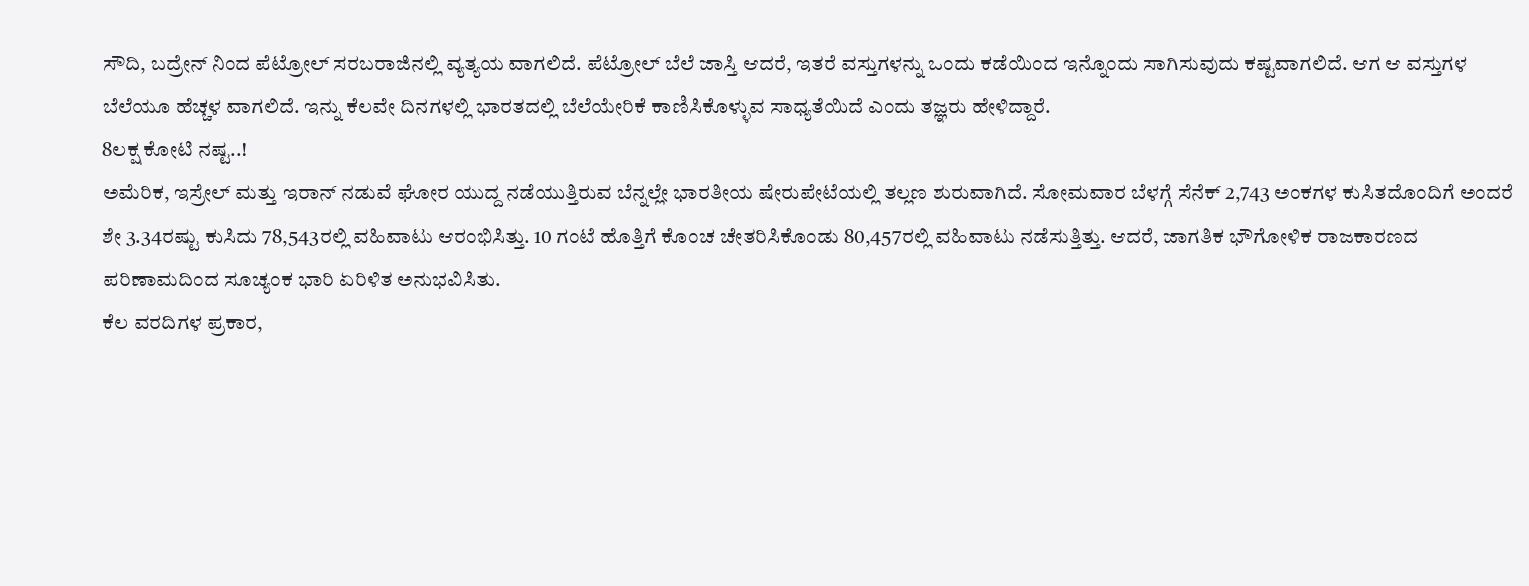ಸೌದಿ, ಬದ್ರೇನ್ ನಿಂದ ಪೆಟ್ರೋಲ್ ಸರಬರಾಜಿನಲ್ಲಿ ವ್ಯತ್ಯಯ ವಾಗಲಿದೆ. ಪೆಟ್ರೋಲ್ ಬೆಲೆ ಜಾಸ್ತಿ ಆದರೆ, ಇತರೆ ವಸ್ತುಗಳನ್ನು ಒಂದು ಕಡೆಯಿಂದ ಇನ್ನೊಂದು ಸಾಗಿಸುವುದು ಕಷ್ಟವಾಗಲಿದೆ. ಆಗ ಆ ವಸ್ತುಗಳ ಬೆಲೆಯೂ ಹೆಚ್ಚಳ ವಾಗಲಿದೆ. ಇನ್ನು ಕೆಲವೇ ದಿನಗಳಲ್ಲಿ ಭಾರತದಲ್ಲಿ ಬೆಲೆಯೇರಿಕೆ ಕಾಣಿಸಿಕೊಳ್ಳುವ ಸಾಧ್ಯತೆಯಿದೆ ಎಂದು ತಜ್ಞರು ಹೇಳಿದ್ದಾರೆ.
8ಲಕ್ಷ ಕೋಟಿ ನಷ್ಟ..!
ಅಮೆರಿಕ, ಇಸ್ರೇಲ್ ಮತ್ತು ಇರಾನ್ ನಡುವೆ ಘೋರ ಯುದ್ದ ನಡೆಯುತ್ತಿರುವ ಬೆನ್ನಲ್ಲೇ ಭಾರತೀಯ ಷೇರುಪೇಟೆಯಲ್ಲಿ ತಲ್ಲಣ ಶುರುವಾಗಿದೆ. ಸೋಮವಾರ ಬೆಳಗ್ಗೆ ಸೆನೆಕ್ 2,743 ಅಂಕಗಳ ಕುಸಿತದೊಂದಿಗೆ ಅಂದರೆ ಶೇ 3.34ರಷ್ಟು ಕುಸಿದು 78,543ರಲ್ಲಿ ವಹಿವಾಟು ಆರಂಭಿಸಿತ್ತು. 10 ಗಂಟೆ ಹೊತ್ತಿಗೆ ಕೊಂಚ ಚೇತರಿಸಿಕೊಂಡು 80,457ರಲ್ಲಿ ವಹಿವಾಟು ನಡೆಸುತ್ತಿತ್ತು. ಆದರೆ, ಜಾಗತಿಕ ಭೌಗೋಳಿಕ ರಾಜಕಾರಣದ ಪರಿಣಾಮದಿಂದ ಸೂಚ್ಯಂಕ ಭಾರಿ ಏರಿಳಿತ ಅನುಭವಿಸಿತು.
ಕೆಲ ವರದಿಗಳ ಪ್ರಕಾರ,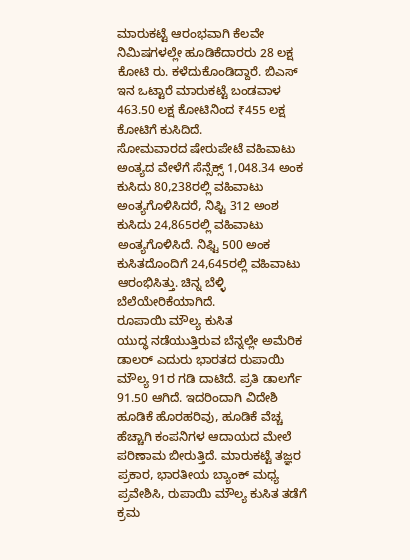ಮಾರುಕಟ್ಟೆ ಆರಂಭವಾಗಿ ಕೆಲವೇ ನಿಮಿಷಗಳಲ್ಲೇ ಹೂಡಿಕೆದಾರರು 28 ಲಕ್ಷ ಕೋಟಿ ರು. ಕಳೆದುಕೊಂಡಿದ್ದಾರೆ. ಬಿಎಸ್ ಇನ ಒಟ್ಟಾರೆ ಮಾರುಕಟ್ಟೆ ಬಂಡವಾಳ 463.50 ಲಕ್ಷ ಕೋಟಿನಿಂದ ₹455 ಲಕ್ಷ ಕೋಟಿಗೆ ಕುಸಿದಿದೆ.
ಸೋಮವಾರದ ಷೇರುಪೇಟೆ ವಹಿವಾಟು ಅಂತ್ಯದ ವೇಳೆಗೆ ಸೆನ್ಸೆಕ್ಸ್ 1,048.34 ಅಂಕ ಕುಸಿದು 80,238ರಲ್ಲಿ ವಹಿವಾಟು ಅಂತ್ಯಗೊಳಿಸಿದರೆ, ನಿಫ್ಟಿ 312 ಅಂಶ ಕುಸಿದು 24,865ರಲ್ಲಿ ವಹಿವಾಟು ಅಂತ್ಯಗೊಳಿಸಿದೆ. ನಿಫ್ಟಿ 500 ಅಂಕ ಕುಸಿತದೊಂದಿಗೆ 24,645ರಲ್ಲಿ ವಹಿವಾಟು ಆರಂಭಿಸಿತ್ತು. ಚಿನ್ನ ಬೆಳ್ಳಿ ಬೆಲೆಯೇರಿಕೆಯಾಗಿದೆ.
ರೂಪಾಯಿ ಮೌಲ್ಯ ಕುಸಿತ
ಯುದ್ಧ ನಡೆಯುತ್ತಿರುವ ಬೆನ್ನಲ್ಲೇ ಅಮೆರಿಕ ಡಾಲರ್ ಎದುರು ಭಾರತದ ರುಪಾಯಿ ಮೌಲ್ಯ 91ರ ಗಡಿ ದಾಟಿದೆ. ಪ್ರತಿ ಡಾಲರ್ಗೆ 91.50 ಆಗಿದೆ. ಇದರಿಂದಾಗಿ ವಿದೇಶಿ ಹೂಡಿಕೆ ಹೊರಹರಿವು, ಹೂಡಿಕೆ ವೆಚ್ಚ ಹೆಚ್ಚಾಗಿ ಕಂಪನಿಗಳ ಆದಾಯದ ಮೇಲೆ ಪರಿಣಾಮ ಬೀರುತ್ತಿದೆ. ಮಾರುಕಟ್ಟೆ ತಜ್ಞರ ಪ್ರಕಾರ, ಭಾರತೀಯ ಬ್ಯಾಂಕ್ ಮಧ್ಯ ಪ್ರವೇಶಿಸಿ, ರುಪಾಯಿ ಮೌಲ್ಯ ಕುಸಿತ ತಡೆಗೆ ಕ್ರಮ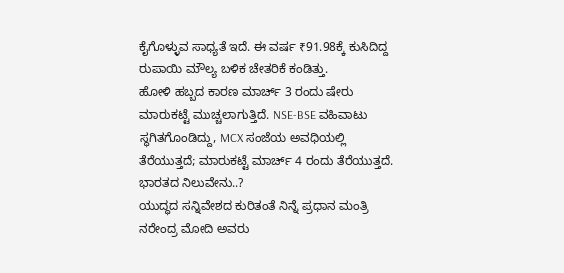ಕೈಗೊಳ್ಳುವ ಸಾಧ್ಯತೆ ಇದೆ. ಈ ವರ್ಷ ₹91.98ಕ್ಕೆ ಕುಸಿದಿದ್ದ ರುಪಾಯಿ ಮೌಲ್ಯ ಬಳಿಕ ಚೇತರಿಕೆ ಕಂಡಿತ್ತು.
ಹೋಳಿ ಹಬ್ಬದ ಕಾರಣ ಮಾರ್ಚ್ 3 ರಂದು ಷೇರು ಮಾರುಕಟ್ಟೆ ಮುಚ್ಚಲಾಗುತ್ತಿದೆ. NSE-BSE ವಹಿವಾಟು ಸ್ಥಗಿತಗೊಂಡಿದ್ದು, MCX ಸಂಜೆಯ ಅವಧಿಯಲ್ಲಿ ತೆರೆಯುತ್ತದೆ; ಮಾರುಕಟ್ಟೆ ಮಾರ್ಚ್ 4 ರಂದು ತೆರೆಯುತ್ತದೆ.
ಭಾರತದ ನಿಲುವೇನು..?
ಯುದ್ಧದ ಸನ್ನಿವೇಶದ ಕುರಿತಂತೆ ನಿನ್ನೆ ಪ್ರಧಾನ ಮಂತ್ರಿ ನರೇಂದ್ರ ಮೋದಿ ಅವರು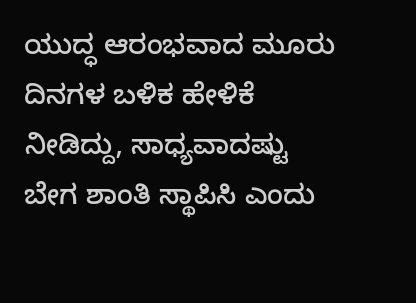ಯುದ್ಧ ಆರಂಭವಾದ ಮೂರು ದಿನಗಳ ಬಳಿಕ ಹೇಳಿಕೆ ನೀಡಿದ್ದು, ಸಾಧ್ಯವಾದಷ್ಟು ಬೇಗ ಶಾಂತಿ ಸ್ಥಾಪಿಸಿ ಎಂದು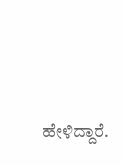ಹೇಳಿದ್ದಾರೆ.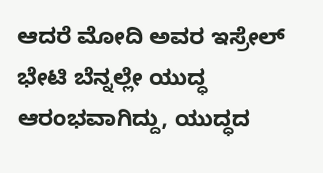ಆದರೆ ಮೋದಿ ಅವರ ಇಸ್ರೇಲ್ ಭೇಟಿ ಬೆನ್ನಲ್ಲೇ ಯುದ್ಧ ಆರಂಭವಾಗಿದ್ದು, ಯುದ್ಧದ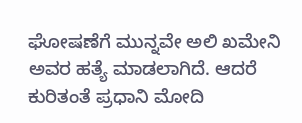ಘೋಷಣೆಗೆ ಮುನ್ನವೇ ಅಲಿ ಖಮೇನಿ ಅವರ ಹತ್ಯೆ ಮಾಡಲಾಗಿದೆ. ಆದರೆ ಕುರಿತಂತೆ ಪ್ರಧಾನಿ ಮೋದಿ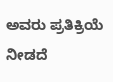ಅವರು ಪ್ರತಿಕ್ರಿಯೆ ನೀಡದೆ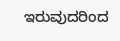ಇರುವುದರಿಂದ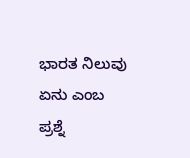ಭಾರತ ನಿಲುವು ಏನು ಎಂಬ ಪ್ರಶ್ನೆ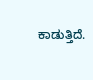ಕಾಡುತ್ತಿದೆ.